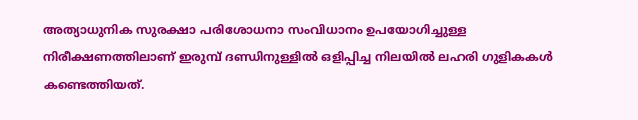അത്യാധുനിക സുരക്ഷാ പരിശോധനാ സംവിധാനം ഉപയോഗിച്ചുള്ള നിരീക്ഷണത്തിലാണ് ഇരുമ്പ് ദണ്ഡിനുള്ളില്‍ ഒളിപ്പിച്ച നിലയില്‍ ലഹരി ഗുളികകള്‍ കണ്ടെത്തിയത്.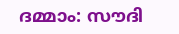ദമ്മാം: സൗദി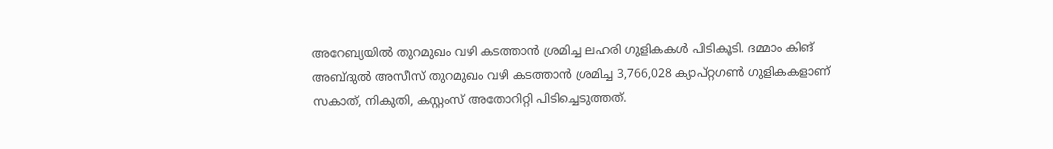അറേബ്യയില്‍ തുറമുഖം വഴി കടത്താന്‍ ശ്രമിച്ച ലഹരി ഗുളികകള്‍ പിടികൂടി. ദമ്മാം കിങ് അബ്ദുല്‍ അസീസ് തുറമുഖം വഴി കടത്താന്‍ ശ്രമിച്ച 3,766,028 ക്യാപ്റ്റഗണ്‍ ഗുളികകളാണ് സകാത്, നികുതി, കസ്റ്റംസ് അതോറിറ്റി പിടിച്ചെടുത്തത്.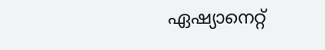ഏഷ്യാനെറ്റ്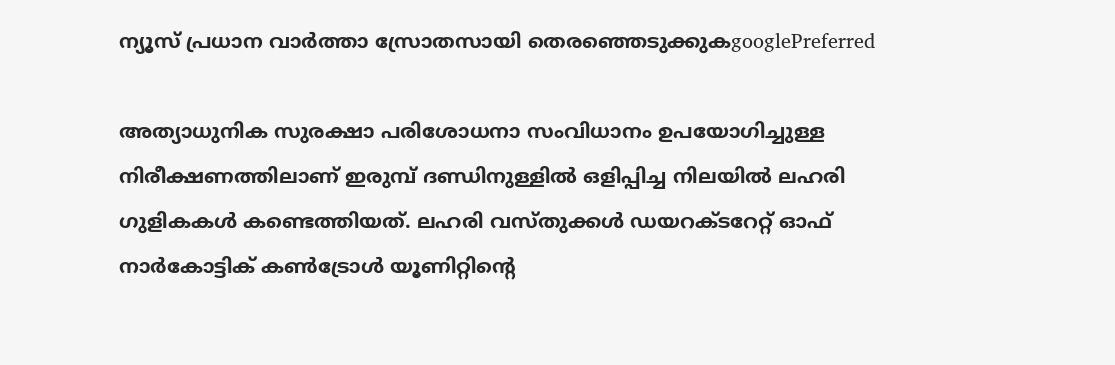ന്യൂസ് പ്രധാന വാർത്താ സ്രോതസായി തെരഞ്ഞെടുക്കുകgooglePreferred

അത്യാധുനിക സുരക്ഷാ പരിശോധനാ സംവിധാനം ഉപയോഗിച്ചുള്ള നിരീക്ഷണത്തിലാണ് ഇരുമ്പ് ദണ്ഡിനുള്ളില്‍ ഒളിപ്പിച്ച നിലയില്‍ ലഹരി ഗുളികകള്‍ കണ്ടെത്തിയത്. ലഹരി വസ്തുക്കള്‍ ഡയറക്ടറേറ്റ് ഓഫ് നാര്‍കോട്ടിക് കണ്‍ട്രോള്‍ യൂണിറ്റിന്റെ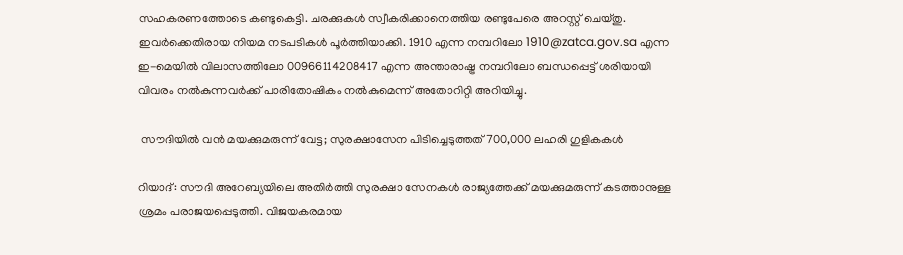സഹകരണത്തോടെ കണ്ടുകെട്ടി. ചരക്കുകള്‍ സ്വീകരിക്കാനെത്തിയ രണ്ടുപേരെ അറസ്റ്റ് ചെയ്തു. ഇവര്‍ക്കെതിരായ നിയമ നടപടികള്‍ പൂര്‍ത്തിയാക്കി. 1910 എന്ന നമ്പറിലോ 1910@zatca.gov.sa എന്ന ഇ-മെയിൽ വിലാസത്തിലോ 00966114208417 എന്ന അന്താരാഷ്ട്ര നമ്പറിലോ ബന്ധപ്പെട്ട് ശരിയായി വിവരം നൽകുന്നവർക്ക് പാരിതോഷികം നൽകുമെന്ന് അതോറിറ്റി അറിയിച്ചു.

 സൗദിയില്‍ വന്‍ മയക്കുമരുന്ന് വേട്ട; സുരക്ഷാസേന പിടിച്ചെടുത്തത് 700,000 ലഹരി ഗുളികകള്‍

റിയാദ്: സൗദി അറേബ്യയിലെ അതിര്‍ത്തി സുരക്ഷാ സേനകള്‍ രാജ്യത്തേക്ക് മയക്കുമരുന്ന് കടത്താനുള്ള ശ്രമം പരാജയപ്പെടുത്തി. വിജയകരമായ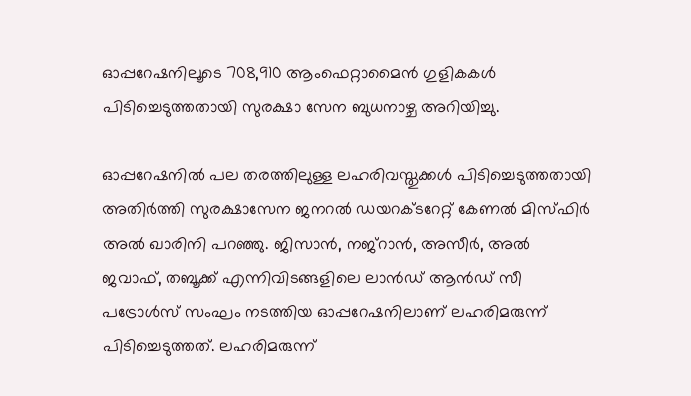ഓപ്പറേഷനിലൂടെ 708,910 ആംഫെറ്റാമൈന്‍ ഗുളികകള്‍ പിടിച്ചെടുത്തതായി സുരക്ഷാ സേന ബുധനാഴ്ച അറിയിച്ചു.

ഓപ്പറേഷനില്‍ പല തരത്തിലുള്ള ലഹരിവസ്തുക്കള്‍ പിടിച്ചെടുത്തതായി അതിര്‍ത്തി സുരക്ഷാസേന ജനറല്‍ ഡയറക്ടറേറ്റ് കേണല്‍ മിസ്ഫിര്‍ അല്‍ ഖാരിനി പറഞ്ഞു. ജിസാന്‍, നജ്‌റാന്‍, അസീര്‍, അല്‍ ജവാഫ്, തബൂക്ക് എന്നിവിടങ്ങളിലെ ലാന്‍ഡ് ആന്‍ഡ് സീ പട്രോള്‍സ് സംഘം നടത്തിയ ഓപ്പറേഷനിലാണ് ലഹരിമരുന്ന് പിടിച്ചെടുത്തത്. ലഹരിമരുന്ന്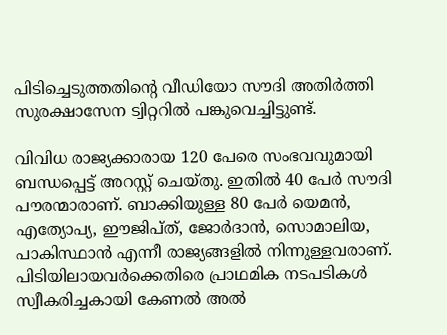പിടിച്ചെടുത്തതിന്റെ വീഡിയോ സൗദി അതിര്‍ത്തി സുരക്ഷാസേന ട്വിറ്ററില്‍ പങ്കുവെച്ചിട്ടുണ്ട്.

വിവിധ രാജ്യക്കാരായ 120 പേരെ സംഭവവുമായി ബന്ധപ്പെട്ട് അറസ്റ്റ് ചെയ്തു. ഇതില്‍ 40 പേര്‍ സൗദി പൗരന്മാരാണ്. ബാക്കിയുള്ള 80 പേര്‍ യെമന്‍, എത്യോപ്യ, ഈജിപ്ത്, ജോര്‍ദാന്‍, സൊമാലിയ, പാകിസ്ഥാന്‍ എന്നീ രാജ്യങ്ങളില്‍ നിന്നുള്ളവരാണ്. പിടിയിലായവര്‍ക്കെതിരെ പ്രാഥമിക നടപടികള്‍ സ്വീകരിച്ചകായി കേണല്‍ അല്‍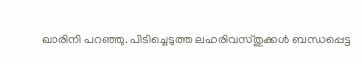ഖാരിനി പറഞ്ഞു. പിടിച്ചെടുത്ത ലഹരിവസ്തുക്കള്‍ ബന്ധപ്പെട്ട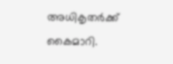അധികൃതര്‍ക്ക് കൈമാറി.